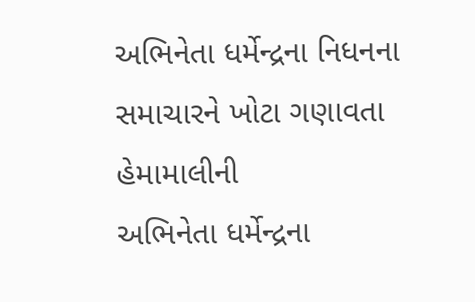અભિનેતા ધર્મેન્દ્રના નિધનના સમાચારને ખોટા ગણાવતા હેમામાલીની
અભિનેતા ધર્મેન્દ્રના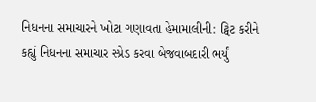નિધનના સમાચારને ખોટા ગણાવતા હેમામાલીની: ટ્વિટ કરીને કહ્યું નિધનના સમાચાર સ્પ્રેડ કરવા બેજવાબદારી ભર્યું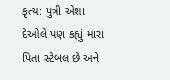કૃત્ય: પુત્રી એશા દેઓલે પણ કહ્યું મારા પિતા સ્ટેબલ છે અને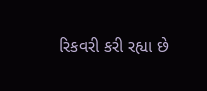રિકવરી કરી રહ્યા છે